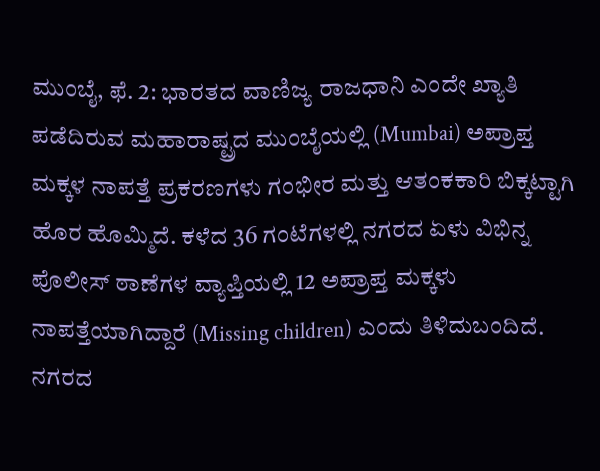ಮುಂಬೈ, ಫೆ. 2: ಭಾರತದ ವಾಣಿಜ್ಯ ರಾಜಧಾನಿ ಎಂದೇ ಖ್ಯಾತಿ ಪಡೆದಿರುವ ಮಹಾರಾಷ್ಟ್ರದ ಮುಂಬೈಯಲ್ಲಿ (Mumbai) ಅಪ್ರಾಪ್ತ ಮಕ್ಕಳ ನಾಪತ್ತೆ ಪ್ರಕರಣಗಳು ಗಂಭೀರ ಮತ್ತು ಆತಂಕಕಾರಿ ಬಿಕ್ಕಟ್ಟಾಗಿ ಹೊರ ಹೊಮ್ಮಿದೆ. ಕಳೆದ 36 ಗಂಟೆಗಳಲ್ಲಿ ನಗರದ ಏಳು ವಿಭಿನ್ನ ಪೊಲೀಸ್ ಠಾಣೆಗಳ ವ್ಯಾಪ್ತಿಯಲ್ಲಿ 12 ಅಪ್ರಾಪ್ತ ಮಕ್ಕಳು ನಾಪತ್ತೆಯಾಗಿದ್ದಾರೆ (Missing children) ಎಂದು ತಿಳಿದುಬಂದಿದೆ. ನಗರದ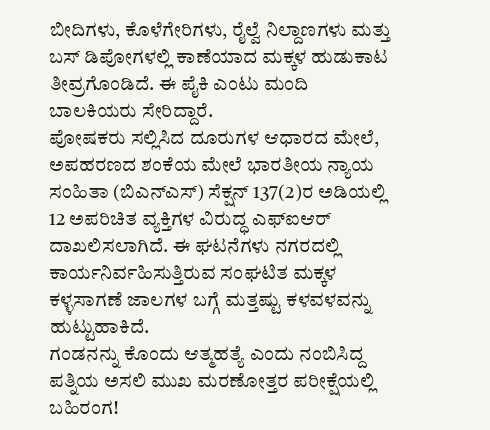ಬೀದಿಗಳು, ಕೊಳೆಗೇರಿಗಳು, ರೈಲ್ವೆ ನಿಲ್ದಾಣಗಳು ಮತ್ತು ಬಸ್ ಡಿಪೋಗಳಲ್ಲಿ ಕಾಣೆಯಾದ ಮಕ್ಕಳ ಹುಡುಕಾಟ ತೀವ್ರಗೊಂಡಿದೆ. ಈ ಪೈಕಿ ಎಂಟು ಮಂದಿ ಬಾಲಕಿಯರು ಸೇರಿದ್ದಾರೆ.
ಪೋಷಕರು ಸಲ್ಲಿಸಿದ ದೂರುಗಳ ಆಧಾರದ ಮೇಲೆ, ಅಪಹರಣದ ಶಂಕೆಯ ಮೇಲೆ ಭಾರತೀಯ ನ್ಯಾಯ ಸಂಹಿತಾ (ಬಿಎನ್ಎಸ್) ಸೆಕ್ಷನ್ 137(2)ರ ಅಡಿಯಲ್ಲಿ 12 ಅಪರಿಚಿತ ವ್ಯಕ್ತಿಗಳ ವಿರುದ್ಧ ಎಫ್ಐಆರ್ ದಾಖಲಿಸಲಾಗಿದೆ. ಈ ಘಟನೆಗಳು ನಗರದಲ್ಲಿ ಕಾರ್ಯನಿರ್ವಹಿಸುತ್ತಿರುವ ಸಂಘಟಿತ ಮಕ್ಕಳ ಕಳ್ಳಸಾಗಣೆ ಜಾಲಗಳ ಬಗ್ಗೆ ಮತ್ತಷ್ಟು ಕಳವಳವನ್ನು ಹುಟ್ಟುಹಾಕಿದೆ.
ಗಂಡನನ್ನು ಕೊಂದು ಆತ್ಮಹತ್ಯೆ ಎಂದು ನಂಬಿಸಿದ್ದ ಪತ್ನಿಯ ಅಸಲಿ ಮುಖ ಮರಣೋತ್ತರ ಪರೀಕ್ಷೆಯಲ್ಲಿ ಬಹಿರಂಗ!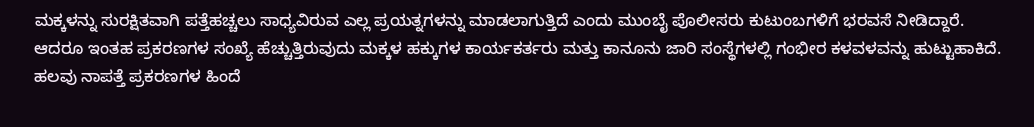ಮಕ್ಕಳನ್ನು ಸುರಕ್ಷಿತವಾಗಿ ಪತ್ತೆಹಚ್ಚಲು ಸಾಧ್ಯವಿರುವ ಎಲ್ಲ ಪ್ರಯತ್ನಗಳನ್ನು ಮಾಡಲಾಗುತ್ತಿದೆ ಎಂದು ಮುಂಬೈ ಪೊಲೀಸರು ಕುಟುಂಬಗಳಿಗೆ ಭರವಸೆ ನೀಡಿದ್ದಾರೆ. ಆದರೂ ಇಂತಹ ಪ್ರಕರಣಗಳ ಸಂಖ್ಯೆ ಹೆಚ್ಚುತ್ತಿರುವುದು ಮಕ್ಕಳ ಹಕ್ಕುಗಳ ಕಾರ್ಯಕರ್ತರು ಮತ್ತು ಕಾನೂನು ಜಾರಿ ಸಂಸ್ಥೆಗಳಲ್ಲಿ ಗಂಭೀರ ಕಳವಳವನ್ನು ಹುಟ್ಟುಹಾಕಿದೆ.
ಹಲವು ನಾಪತ್ತೆ ಪ್ರಕರಣಗಳ ಹಿಂದೆ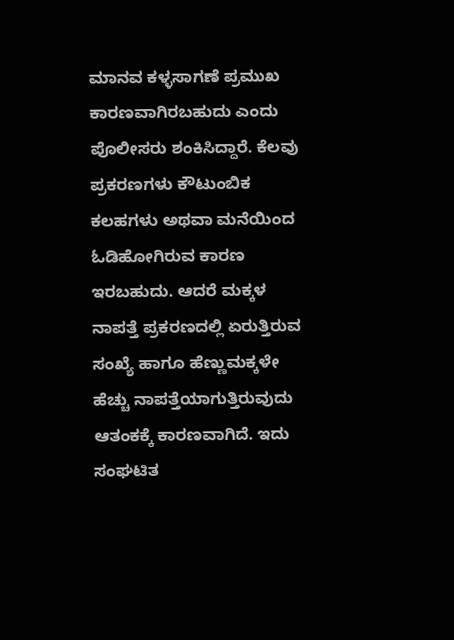ಮಾನವ ಕಳ್ಳಸಾಗಣೆ ಪ್ರಮುಖ ಕಾರಣವಾಗಿರಬಹುದು ಎಂದು ಪೊಲೀಸರು ಶಂಕಿಸಿದ್ದಾರೆ. ಕೆಲವು ಪ್ರಕರಣಗಳು ಕೌಟುಂಬಿಕ ಕಲಹಗಳು ಅಥವಾ ಮನೆಯಿಂದ ಓಡಿಹೋಗಿರುವ ಕಾರಣ ಇರಬಹುದು. ಆದರೆ ಮಕ್ಕಳ ನಾಪತ್ತೆ ಪ್ರಕರಣದಲ್ಲಿ ಏರುತ್ತಿರುವ ಸಂಖ್ಯೆ ಹಾಗೂ ಹೆಣ್ಣುಮಕ್ಕಳೇ ಹೆಚ್ಚು ನಾಪತ್ತೆಯಾಗುತ್ತಿರುವುದು ಆತಂಕಕ್ಕೆ ಕಾರಣವಾಗಿದೆ. ಇದು ಸಂಘಟಿತ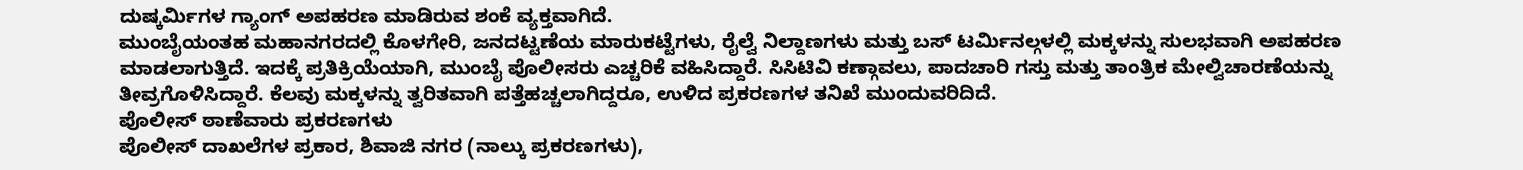ದುಷ್ಕರ್ಮಿಗಳ ಗ್ಯಾಂಗ್ ಅಪಹರಣ ಮಾಡಿರುವ ಶಂಕೆ ವ್ಯಕ್ತವಾಗಿದೆ.
ಮುಂಬೈಯಂತಹ ಮಹಾನಗರದಲ್ಲಿ ಕೊಳಗೇರಿ, ಜನದಟ್ಟಣೆಯ ಮಾರುಕಟ್ಟೆಗಳು, ರೈಲ್ವೆ ನಿಲ್ದಾಣಗಳು ಮತ್ತು ಬಸ್ ಟರ್ಮಿನಲ್ಗಳಲ್ಲಿ ಮಕ್ಕಳನ್ನು ಸುಲಭವಾಗಿ ಅಪಹರಣ ಮಾಡಲಾಗುತ್ತಿದೆ. ಇದಕ್ಕೆ ಪ್ರತಿಕ್ರಿಯೆಯಾಗಿ, ಮುಂಬೈ ಪೊಲೀಸರು ಎಚ್ಚರಿಕೆ ವಹಿಸಿದ್ದಾರೆ. ಸಿಸಿಟಿವಿ ಕಣ್ಗಾವಲು, ಪಾದಚಾರಿ ಗಸ್ತು ಮತ್ತು ತಾಂತ್ರಿಕ ಮೇಲ್ವಿಚಾರಣೆಯನ್ನು ತೀವ್ರಗೊಳಿಸಿದ್ದಾರೆ. ಕೆಲವು ಮಕ್ಕಳನ್ನು ತ್ವರಿತವಾಗಿ ಪತ್ತೆಹಚ್ಚಲಾಗಿದ್ದರೂ, ಉಳಿದ ಪ್ರಕರಣಗಳ ತನಿಖೆ ಮುಂದುವರಿದಿದೆ.
ಪೊಲೀಸ್ ಠಾಣೆವಾರು ಪ್ರಕರಣಗಳು
ಪೊಲೀಸ್ ದಾಖಲೆಗಳ ಪ್ರಕಾರ, ಶಿವಾಜಿ ನಗರ (ನಾಲ್ಕು ಪ್ರಕರಣಗಳು),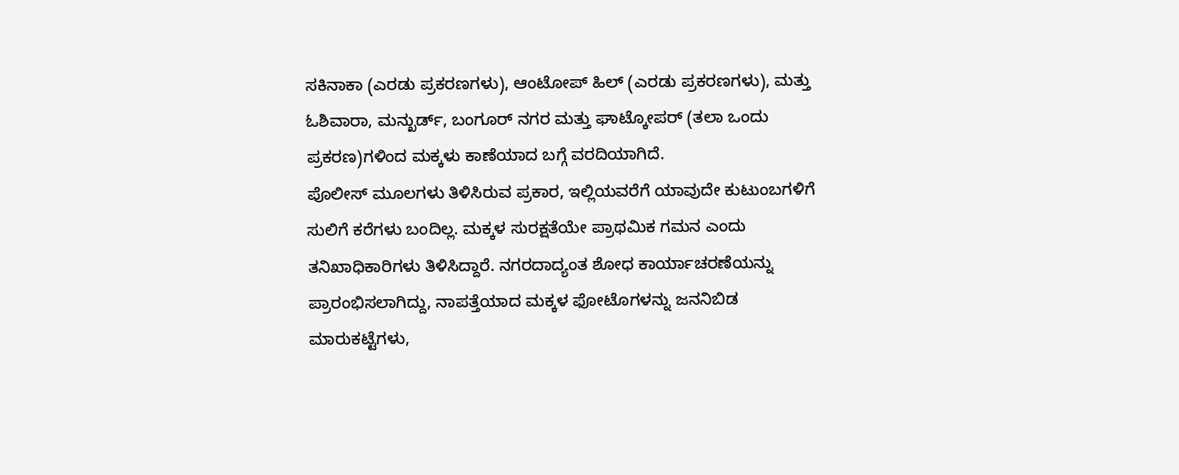ಸಕಿನಾಕಾ (ಎರಡು ಪ್ರಕರಣಗಳು), ಆಂಟೋಪ್ ಹಿಲ್ (ಎರಡು ಪ್ರಕರಣಗಳು), ಮತ್ತು ಓಶಿವಾರಾ, ಮನ್ಖುರ್ಡ್, ಬಂಗೂರ್ ನಗರ ಮತ್ತು ಘಾಟ್ಕೋಪರ್ (ತಲಾ ಒಂದು ಪ್ರಕರಣ)ಗಳಿಂದ ಮಕ್ಕಳು ಕಾಣೆಯಾದ ಬಗ್ಗೆ ವರದಿಯಾಗಿದೆ.
ಪೊಲೀಸ್ ಮೂಲಗಳು ತಿಳಿಸಿರುವ ಪ್ರಕಾರ, ಇಲ್ಲಿಯವರೆಗೆ ಯಾವುದೇ ಕುಟುಂಬಗಳಿಗೆ ಸುಲಿಗೆ ಕರೆಗಳು ಬಂದಿಲ್ಲ. ಮಕ್ಕಳ ಸುರಕ್ಷತೆಯೇ ಪ್ರಾಥಮಿಕ ಗಮನ ಎಂದು ತನಿಖಾಧಿಕಾರಿಗಳು ತಿಳಿಸಿದ್ದಾರೆ. ನಗರದಾದ್ಯಂತ ಶೋಧ ಕಾರ್ಯಾಚರಣೆಯನ್ನು ಪ್ರಾರಂಭಿಸಲಾಗಿದ್ದು, ನಾಪತ್ತೆಯಾದ ಮಕ್ಕಳ ಫೋಟೊಗಳನ್ನು ಜನನಿಬಿಡ ಮಾರುಕಟ್ಟೆಗಳು,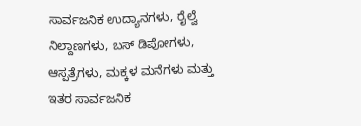ಸಾರ್ವಜನಿಕ ಉದ್ಯಾನಗಳು, ರೈಲ್ವೆ ನಿಲ್ದಾಣಗಳು, ಬಸ್ ಡಿಪೋಗಳು, ಆಸ್ಪತ್ರೆಗಳು, ಮಕ್ಕಳ ಮನೆಗಳು ಮತ್ತು ಇತರ ಸಾರ್ವಜನಿಕ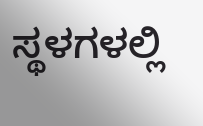ಸ್ಥಳಗಳಲ್ಲಿ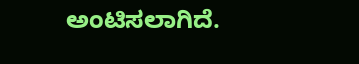ಅಂಟಿಸಲಾಗಿದೆ.